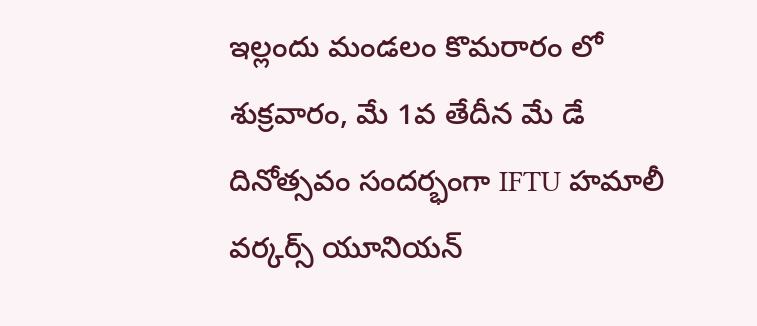ఇల్లందు మండలం కొమరారం లో శుక్రవారం, మే 1వ తేదీన మే డే దినోత్సవం సందర్భంగా IFTU హమాలీ వర్కర్స్ యూనియన్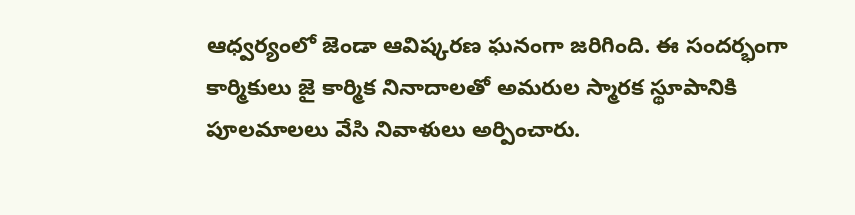ఆధ్వర్యంలో జెండా ఆవిష్కరణ ఘనంగా జరిగింది. ఈ సందర్భంగా కార్మికులు జై కార్మిక నినాదాలతో అమరుల స్మారక స్థూపానికి పూలమాలలు వేసి నివాళులు అర్పించారు.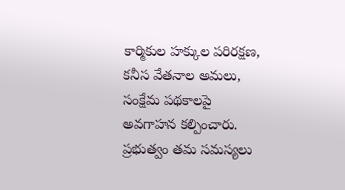కార్మికుల హక్కుల పరిరక్షణ, కనీస వేతనాల అమలు, సంక్షేమ పథకాలపై అవగాహన కల్పించారు. ప్రభుత్వం తమ సమస్యలు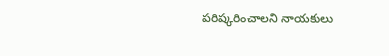పరిష్కరించాలని నాయకులు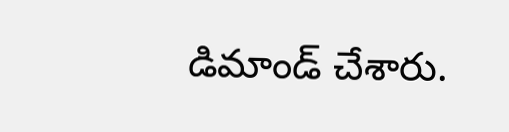డిమాండ్ చేశారు.